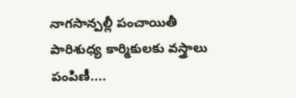నాగసాన్పల్లీ పంచాయితీ పారిశుధ్య కార్మికులకు వస్త్రాలు పంపిణీ....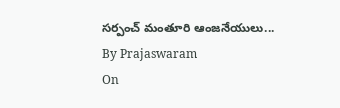సర్పంచ్ మంతూరి ఆంజనేయులు...
By Prajaswaram
On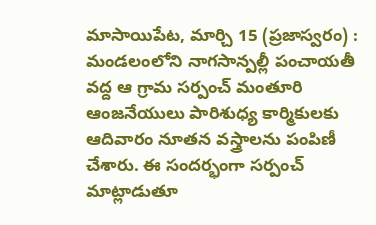మాసాయిపేట, మార్చి 15 (ప్రజాస్వరం) :
మండలంలోని నాగసాన్పల్లీ పంచాయతీ వద్ద ఆ గ్రామ సర్పంచ్ మంతూరి ఆంజనేయులు పారిశుధ్య కార్మికులకు ఆదివారం నూతన వస్త్రాలను పంపిణీ చేశారు. ఈ సందర్భంగా సర్పంచ్ మాట్లాడుతూ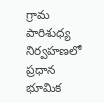గ్రామ పారిశుధ్య నిర్వహణలో ప్రధాన భూమిక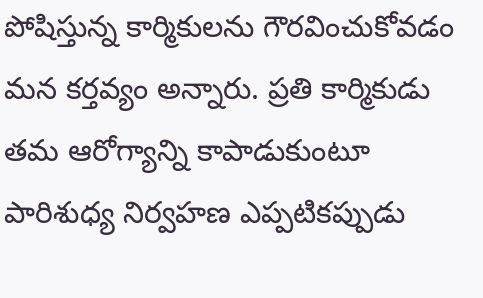పోషిస్తున్న కార్మికులను గౌరవించుకోవడం మన కర్తవ్యం అన్నారు. ప్రతి కార్మికుడు తమ ఆరోగ్యాన్ని కాపాడుకుంటూ పారిశుధ్య నిర్వహణ ఎప్పటికప్పుడు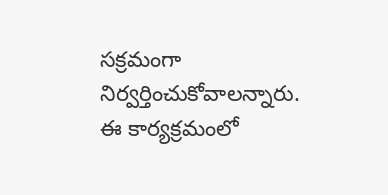సక్రమంగా నిర్వర్తించుకోవాలన్నారు. ఈ కార్యక్రమంలో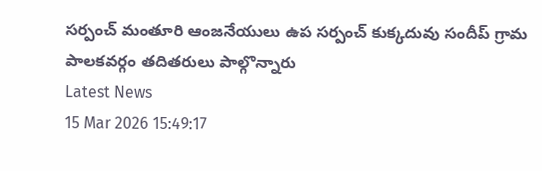సర్పంచ్ మంతూరి ఆంజనేయులు ఉప సర్పంచ్ కుక్కదువు సందీప్ గ్రామ పాలకవర్గం తదితరులు పాల్గొన్నారు
Latest News
15 Mar 2026 15:49:17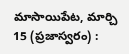మాసాయిపేట, మార్చి 15 (ప్రజాస్వరం) :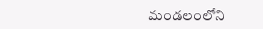మండలంలోని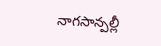నాగసాన్పల్లీ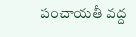పంచాయతీ వద్ద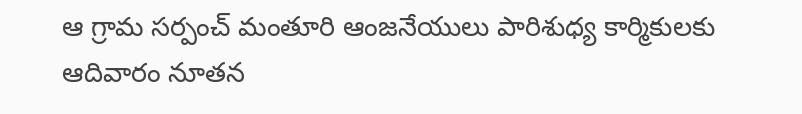ఆ గ్రామ సర్పంచ్ మంతూరి ఆంజనేయులు పారిశుధ్య కార్మికులకు ఆదివారం నూతన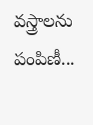వస్త్రాలను పంపిణీ...